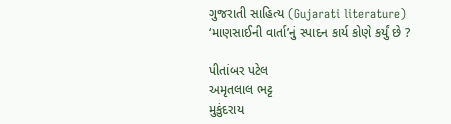ગુજરાતી સાહિત્ય (Gujarati literature)
‘માણસાઈની વાર્તા’નું સ્પાદન કાર્ય કોણે કર્યું છે ?

પીતાંબર પટેલ
અમૃતલાલ ભટ્ટ
મુકુંદરાય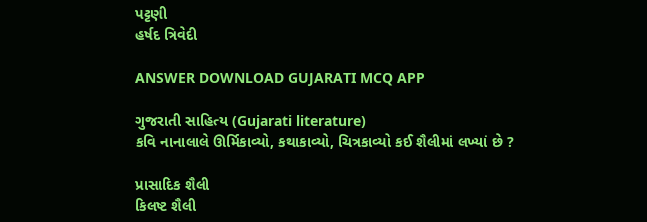પટ્ટણી
હર્ષદ ત્રિવેદી

ANSWER DOWNLOAD GUJARATI MCQ APP

ગુજરાતી સાહિત્ય (Gujarati literature)
કવિ નાનાલાલે ઊર્મિકાવ્યો, કથાકાવ્યો, ચિત્રકાવ્યો કઈ શૈલીમાં લખ્યાં છે ?

પ્રાસાદિક શૈલી
કિલષ્ટ શૈલી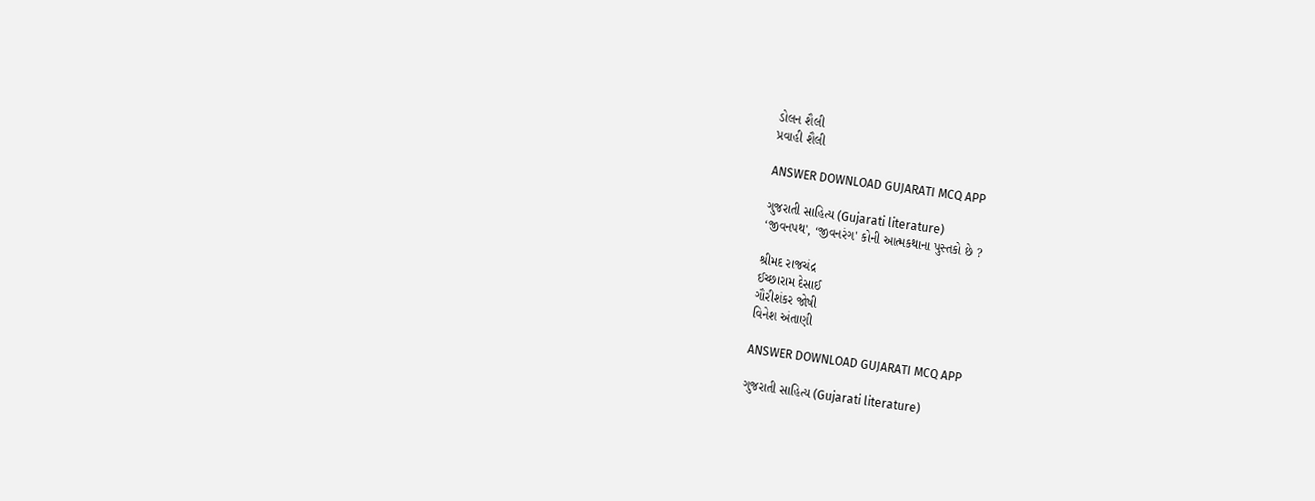ડોલન શૈલી
પ્રવાહી શૈલી

ANSWER DOWNLOAD GUJARATI MCQ APP

ગુજરાતી સાહિત્ય (Gujarati literature)
‘જીવનપથ', ‘જીવનરંગ' કોની આત્મકથાના પુસ્તકો છે ?

શ્રીમદ રાજચંદ્ર
ઈચ્છારામ દેસાઈ
ગૌરીશંકર જોષી
વિનેશ અંતાણી

ANSWER DOWNLOAD GUJARATI MCQ APP

ગુજરાતી સાહિત્ય (Gujarati literature)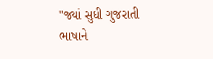"જ્યાં સુધી ગુજરાતી ભાષાને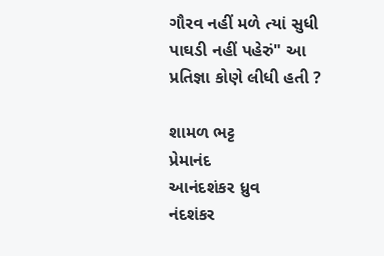ગૌરવ નહીં મળે ત્યાં સુધી પાઘડી નહીં પહેરું" આ પ્રતિજ્ઞા કોણે લીધી હતી ?

શામળ ભટ્ટ
પ્રેમાનંદ
આનંદશંકર ધ્રુવ
નંદશંકર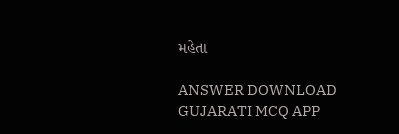મહેતા

ANSWER DOWNLOAD GUJARATI MCQ APP